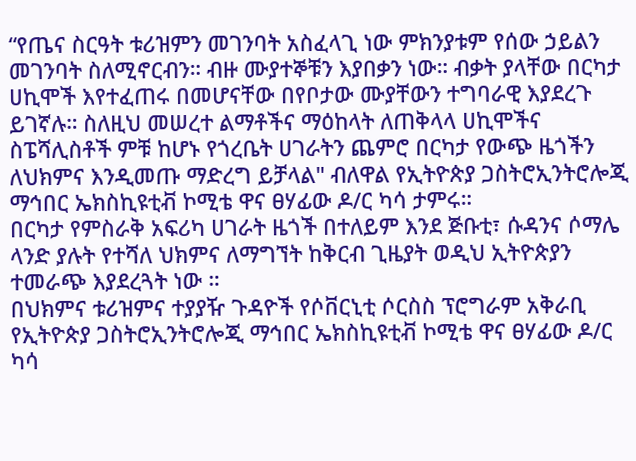“የጤና ስርዓት ቱሪዝምን መገንባት አስፈላጊ ነው ምክንያቱም የሰው ኃይልን መገንባት ስለሚኖርብን። ብዙ ሙያተኞቹን እያበቃን ነው። ብቃት ያላቸው በርካታ ሀኪሞች እየተፈጠሩ በመሆናቸው በየቦታው ሙያቸውን ተግባራዊ እያደረጉ ይገኛሉ። ስለዚህ መሠረተ ልማቶችና ማዕከላት ለጠቅላላ ሀኪሞችና ስፔሻሊስቶች ምቹ ከሆኑ የጎረቤት ሀገራትን ጨምሮ በርካታ የውጭ ዜጎችን ለህክምና እንዲመጡ ማድረግ ይቻላል" ብለዋል የኢትዮጵያ ጋስትሮኢንትሮሎጂ ማኅበር ኤክስኪዩቲቭ ኮሚቴ ዋና ፀሃፊው ዶ/ር ካሳ ታምሩ።
በርካታ የምስራቅ አፍሪካ ሀገራት ዜጎች በተለይም እንደ ጅቡቲ፣ ሱዳንና ሶማሌ ላንድ ያሉት የተሻለ ህክምና ለማግኘት ከቅርብ ጊዜያት ወዲህ ኢትዮጵያን ተመራጭ እያደረጓት ነው ።
በህክምና ቱሪዝምና ተያያዥ ጉዳዮች የሶቨርኒቲ ሶርስስ ፕሮግራም አቅራቢ የኢትዮጵያ ጋስትሮኢንትሮሎጂ ማኅበር ኤክስኪዩቲቭ ኮሚቴ ዋና ፀሃፊው ዶ/ር ካሳ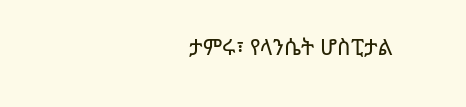ታምሩ፣ የላንሴት ሆስፒታል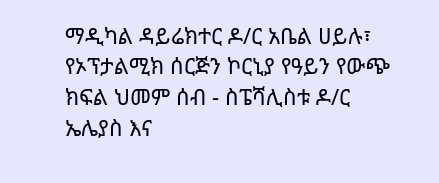ማዲካል ዳይሬክተር ዶ/ር አቤል ሀይሉ፣ የኦፕታልሚክ ሰርጅን ኮርኒያ የዓይን የውጭ ክፍል ህመም ሰብ - ስፔሻሊስቱ ዶ/ር ኤሌያስ እና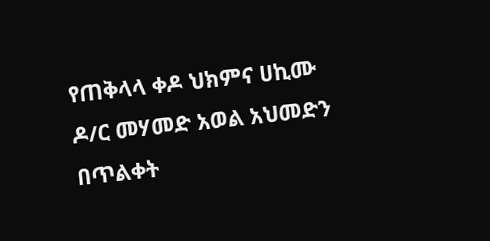የጠቅላላ ቀዶ ህክምና ሀኪሙ ዶ/ር መሃመድ አወል አህመድን በጥልቀት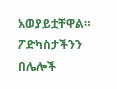አወያይቷቸዋል።
ፖድካስታችንን በሌሎች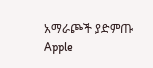አማራጮች ያድምጡ Apple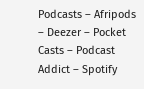Podcasts – Afripods – Deezer – Pocket Casts – Podcast Addict – Spotify